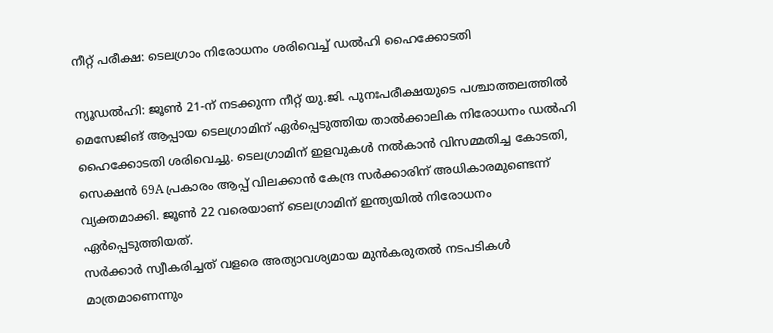നീറ്റ് പരീക്ഷ: ടെലഗ്രാം നിരോധനം ശരിവെച്ച് ഡൽഹി ഹൈക്കോടതി

ന്യൂഡൽഹി: ജൂൺ 21-ന് നടക്കുന്ന നീറ്റ് യു.ജി. പുനഃപരീക്ഷയുടെ പശ്ചാത്തലത്തിൽ മെസേജിങ് ആപ്പായ ടെലഗ്രാമിന് ഏർപ്പെടുത്തിയ താൽക്കാലിക നിരോധനം ഡൽഹി ഹൈക്കോടതി ശരിവെച്ചു. ടെലഗ്രാമിന് ഇളവുകൾ നൽകാൻ വിസമ്മതിച്ച കോടതി, സെക്ഷൻ 69A പ്രകാരം ആപ്പ് വിലക്കാൻ കേന്ദ്ര സർക്കാരിന് അധികാരമുണ്ടെന്ന് വ്യക്തമാക്കി. ജൂൺ 22 വരെയാണ് ടെലഗ്രാമിന് ഇന്ത്യയിൽ നിരോധനം ഏർപ്പെടുത്തിയത്.
സർക്കാർ സ്വീകരിച്ചത് വളരെ അത്യാവശ്യമായ മുൻകരുതൽ നടപടികൾ മാത്രമാണെന്നും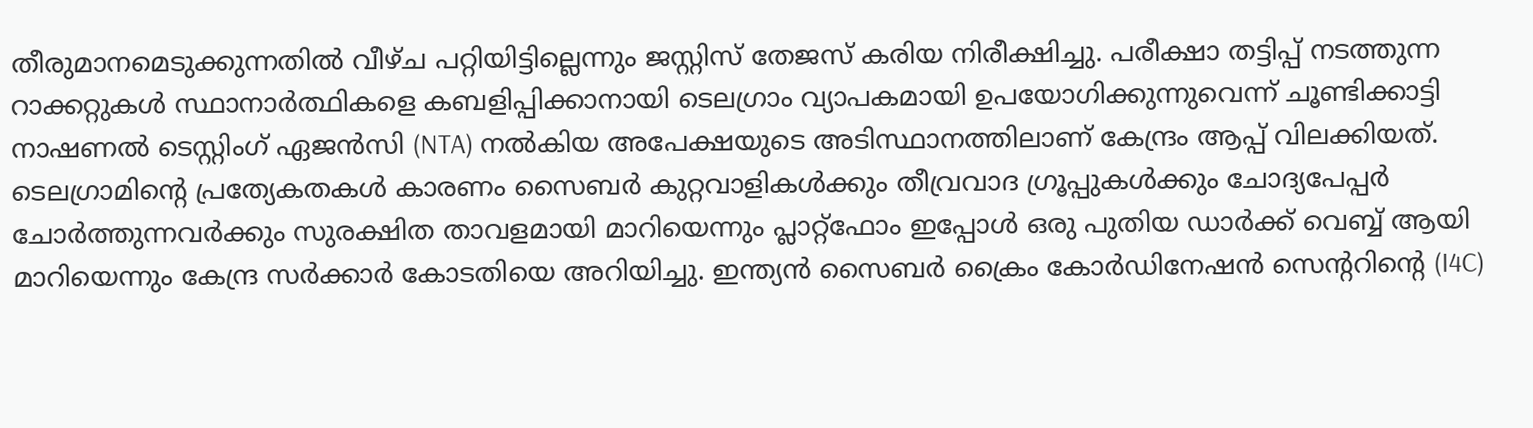തീരുമാനമെടുക്കുന്നതിൽ വീഴ്ച പറ്റിയിട്ടില്ലെന്നും ജസ്റ്റിസ് തേജസ് കരിയ നിരീക്ഷിച്ചു. പരീക്ഷാ തട്ടിപ്പ് നടത്തുന്ന റാക്കറ്റുകൾ സ്ഥാനാർത്ഥികളെ കബളിപ്പിക്കാനായി ടെലഗ്രാം വ്യാപകമായി ഉപയോഗിക്കുന്നുവെന്ന് ചൂണ്ടിക്കാട്ടി നാഷണൽ ടെസ്റ്റിംഗ് ഏജൻസി (NTA) നൽകിയ അപേക്ഷയുടെ അടിസ്ഥാനത്തിലാണ് കേന്ദ്രം ആപ്പ് വിലക്കിയത്.
ടെലഗ്രാമിൻ്റെ പ്രത്യേകതകൾ കാരണം സൈബർ കുറ്റവാളികൾക്കും തീവ്രവാദ ഗ്രൂപ്പുകൾക്കും ചോദ്യപേപ്പർ ചോർത്തുന്നവർക്കും സുരക്ഷിത താവളമായി മാറിയെന്നും പ്ലാറ്റ്ഫോം ഇപ്പോൾ ഒരു പുതിയ ഡാർക്ക് വെബ്ബ് ആയി മാറിയെന്നും കേന്ദ്ര സർക്കാർ കോടതിയെ അറിയിച്ചു. ഇന്ത്യൻ സൈബർ ക്രൈം കോർഡിനേഷൻ സെൻ്ററിൻ്റെ (I4C)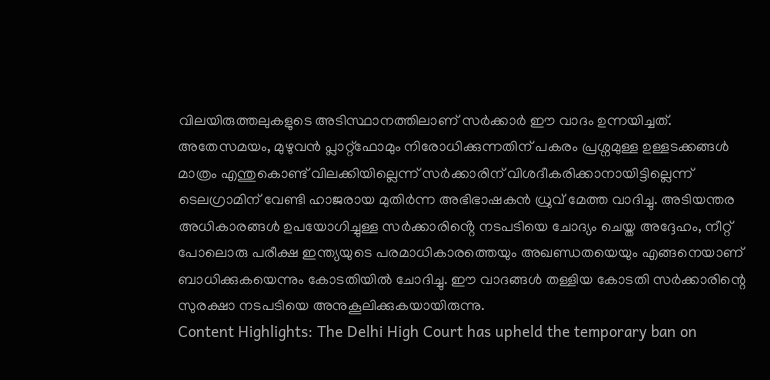വിലയിരുത്തലുകളുടെ അടിസ്ഥാനത്തിലാണ് സർക്കാർ ഈ വാദം ഉന്നയിച്ചത്.
അതേസമയം, മുഴുവൻ പ്ലാറ്റ്ഫോമും നിരോധിക്കുന്നതിന് പകരം പ്രശ്നമുള്ള ഉള്ളടക്കങ്ങൾ മാത്രം എന്തുകൊണ്ട് വിലക്കിയില്ലെന്ന് സർക്കാരിന് വിശദീകരിക്കാനായിട്ടില്ലെന്ന് ടെലഗ്രാമിന് വേണ്ടി ഹാജരായ മുതിർന്ന അഭിഭാഷകൻ ധ്രുവ് മേത്ത വാദിച്ചു. അടിയന്തര അധികാരങ്ങൾ ഉപയോഗിച്ചുള്ള സർക്കാരിൻ്റെ നടപടിയെ ചോദ്യം ചെയ്ത അദ്ദേഹം, നീറ്റ് പോലൊരു പരീക്ഷ ഇന്ത്യയുടെ പരമാധികാരത്തെയും അഖണ്ഡതയെയും എങ്ങനെയാണ് ബാധിക്കുകയെന്നും കോടതിയിൽ ചോദിച്ചു. ഈ വാദങ്ങൾ തള്ളിയ കോടതി സർക്കാരിന്റെ സുരക്ഷാ നടപടിയെ അനുകൂലിക്കുകയായിരുന്നു.
Content Highlights: The Delhi High Court has upheld the temporary ban on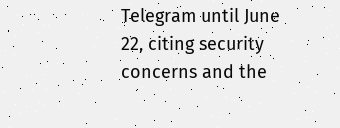Telegram until June 22, citing security concerns and the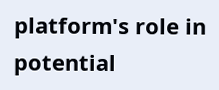platform's role in potential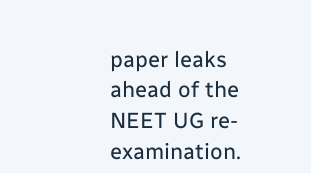paper leaks ahead of the NEET UG re-examination.